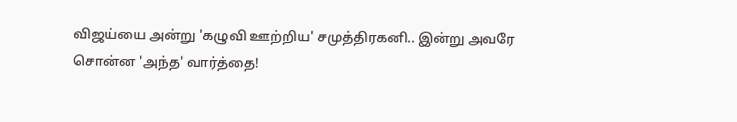விஜய்யை அன்று 'கழுவி ஊற்றிய' சமுத்திரகனி.. இன்று அவரே சொன்ன 'அந்த' வார்த்தை!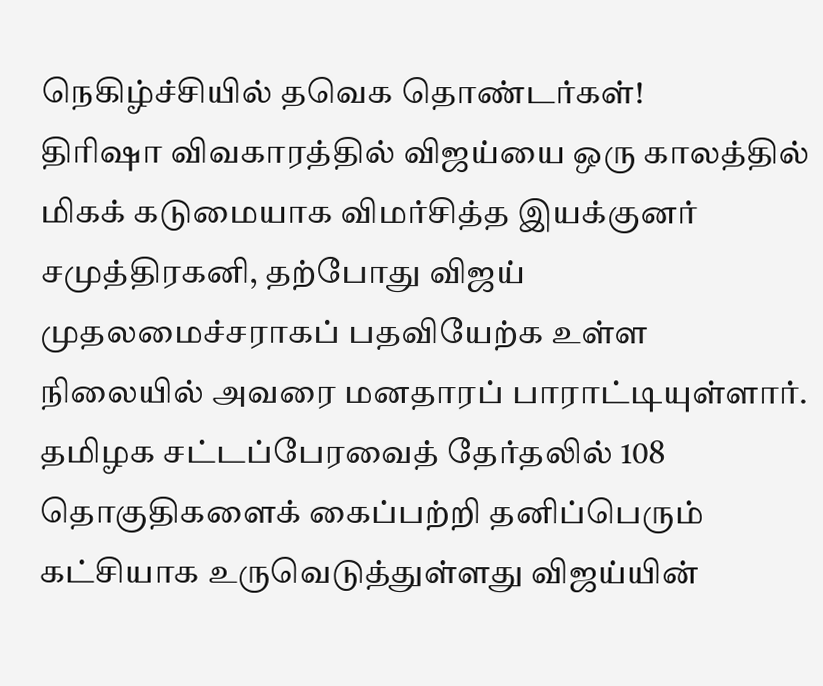நெகிழ்ச்சியில் தவெக தொண்டர்கள்!
திரிஷா விவகாரத்தில் விஜய்யை ஒரு காலத்தில் மிகக் கடுமையாக விமர்சித்த இயக்குனர் சமுத்திரகனி, தற்போது விஜய் முதலமைச்சராகப் பதவியேற்க உள்ள நிலையில் அவரை மனதாரப் பாராட்டியுள்ளார்.
தமிழக சட்டப்பேரவைத் தேர்தலில் 108 தொகுதிகளைக் கைப்பற்றி தனிப்பெரும் கட்சியாக உருவெடுத்துள்ளது விஜய்யின்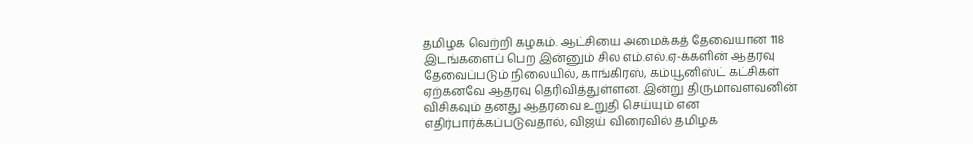தமிழக வெற்றி கழகம். ஆட்சியை அமைக்கத் தேவையான 118 இடங்களைப் பெற இன்னும் சில எம்.எல்.ஏ-க்களின் ஆதரவு தேவைப்படும் நிலையில், காங்கிரஸ், கம்யூனிஸ்ட் கட்சிகள் ஏற்கனவே ஆதரவு தெரிவித்துள்ளன. இன்று திருமாவளவனின் விசிகவும் தனது ஆதரவை உறுதி செய்யும் என எதிர்பார்க்கப்படுவதால், விஜய் விரைவில் தமிழக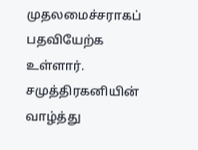முதலமைச்சராகப் பதவியேற்க உள்ளார்.
சமுத்திரகனியின் வாழ்த்து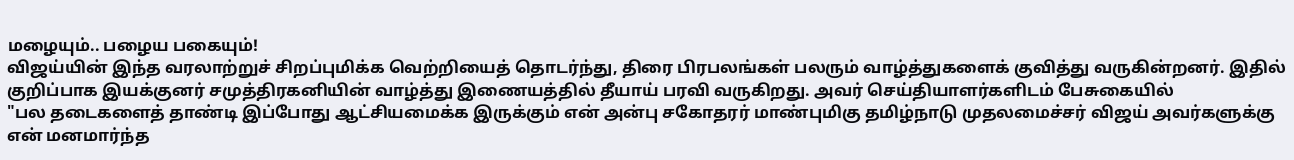மழையும்.. பழைய பகையும்!
விஜய்யின் இந்த வரலாற்றுச் சிறப்புமிக்க வெற்றியைத் தொடர்ந்து, திரை பிரபலங்கள் பலரும் வாழ்த்துகளைக் குவித்து வருகின்றனர். இதில் குறிப்பாக இயக்குனர் சமுத்திரகனியின் வாழ்த்து இணையத்தில் தீயாய் பரவி வருகிறது. அவர் செய்தியாளர்களிடம் பேசுகையில்
"பல தடைகளைத் தாண்டி இப்போது ஆட்சியமைக்க இருக்கும் என் அன்பு சகோதரர் மாண்புமிகு தமிழ்நாடு முதலமைச்சர் விஜய் அவர்களுக்கு என் மனமார்ந்த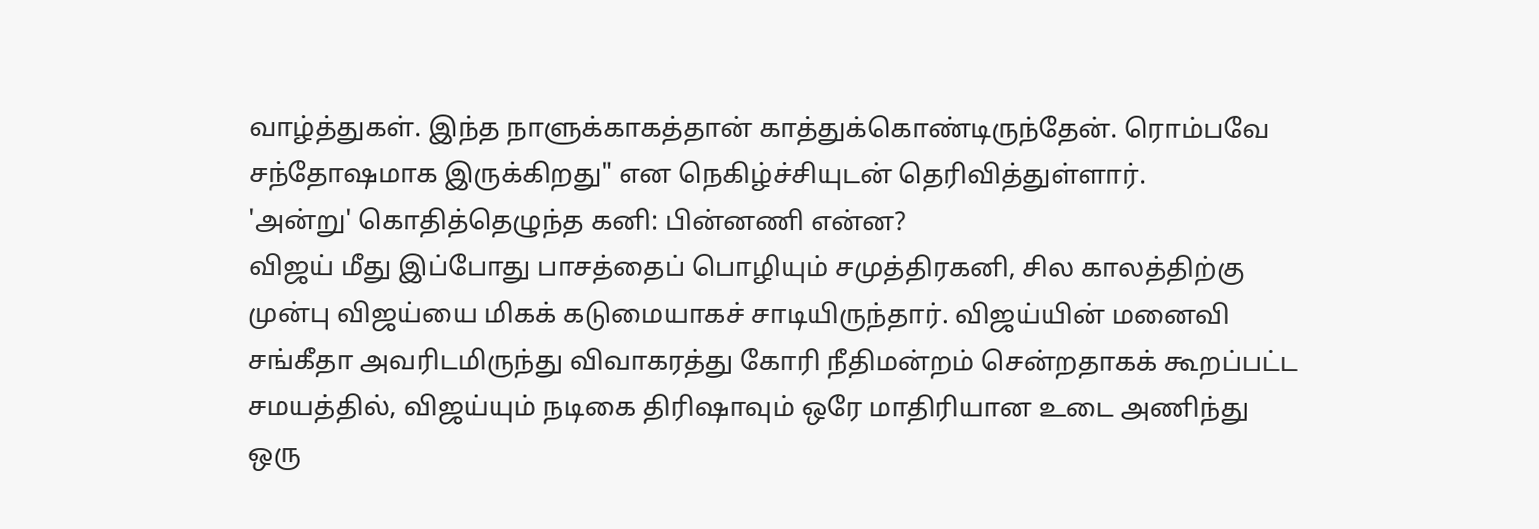வாழ்த்துகள். இந்த நாளுக்காகத்தான் காத்துக்கொண்டிருந்தேன். ரொம்பவே சந்தோஷமாக இருக்கிறது" என நெகிழ்ச்சியுடன் தெரிவித்துள்ளார்.
'அன்று' கொதித்தெழுந்த கனி: பின்னணி என்ன?
விஜய் மீது இப்போது பாசத்தைப் பொழியும் சமுத்திரகனி, சில காலத்திற்கு முன்பு விஜய்யை மிகக் கடுமையாகச் சாடியிருந்தார். விஜய்யின் மனைவி சங்கீதா அவரிடமிருந்து விவாகரத்து கோரி நீதிமன்றம் சென்றதாகக் கூறப்பட்ட சமயத்தில், விஜய்யும் நடிகை திரிஷாவும் ஒரே மாதிரியான உடை அணிந்து ஒரு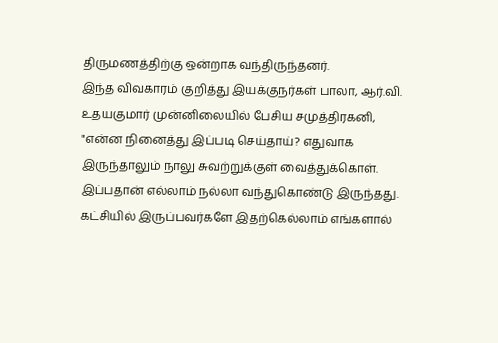திருமணத்திற்கு ஒன்றாக வந்திருந்தனர்.
இந்த விவகாரம் குறித்து இயக்குநர்கள் பாலா, ஆர்.வி. உதயகுமார் முன்னிலையில் பேசிய சமுத்திரகனி, "என்ன நினைத்து இப்படி செய்தாய்? எதுவாக இருந்தாலும் நாலு சுவற்றுக்குள் வைத்துக்கொள். இப்பதான் எல்லாம் நல்லா வந்துகொண்டு இருந்தது. கட்சியில் இருப்பவர்களே இதற்கெல்லாம் எங்களால்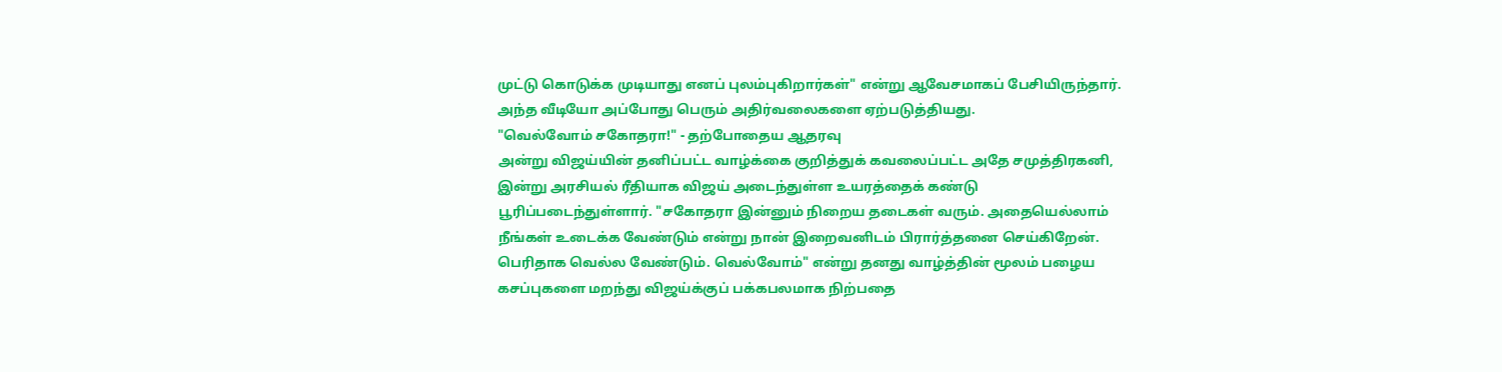முட்டு கொடுக்க முடியாது எனப் புலம்புகிறார்கள்" என்று ஆவேசமாகப் பேசியிருந்தார். அந்த வீடியோ அப்போது பெரும் அதிர்வலைகளை ஏற்படுத்தியது.
"வெல்வோம் சகோதரா!" - தற்போதைய ஆதரவு
அன்று விஜய்யின் தனிப்பட்ட வாழ்க்கை குறித்துக் கவலைப்பட்ட அதே சமுத்திரகனி, இன்று அரசியல் ரீதியாக விஜய் அடைந்துள்ள உயரத்தைக் கண்டு பூரிப்படைந்துள்ளார். "சகோதரா இன்னும் நிறைய தடைகள் வரும். அதையெல்லாம் நீங்கள் உடைக்க வேண்டும் என்று நான் இறைவனிடம் பிரார்த்தனை செய்கிறேன். பெரிதாக வெல்ல வேண்டும். வெல்வோம்" என்று தனது வாழ்த்தின் மூலம் பழைய கசப்புகளை மறந்து விஜய்க்குப் பக்கபலமாக நிற்பதை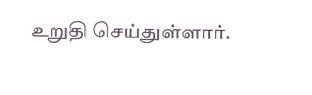உறுதி செய்துள்ளார்.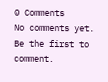0 Comments
No comments yet. Be the first to comment.